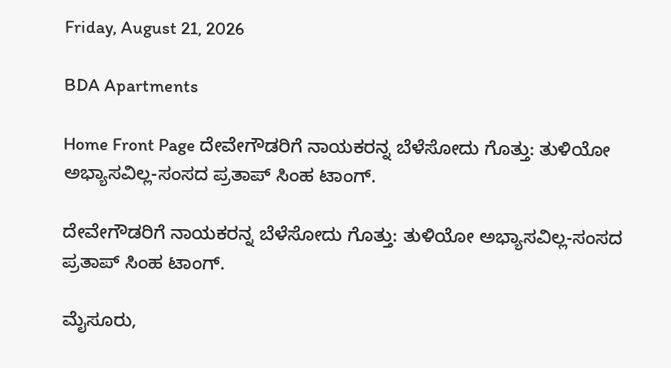Friday, August 21, 2026

BDA Apartments

Home Front Page ದೇವೇಗೌಡರಿಗೆ ನಾಯಕರನ್ನ ಬೆಳೆಸೋದು ಗೊತ್ತು: ತುಳಿಯೋ ಅಭ್ಯಾಸವಿಲ್ಲ-ಸಂಸದ ಪ್ರತಾಪ್ ಸಿಂಹ ಟಾಂಗ್.

ದೇವೇಗೌಡರಿಗೆ ನಾಯಕರನ್ನ ಬೆಳೆಸೋದು ಗೊತ್ತು: ತುಳಿಯೋ ಅಭ್ಯಾಸವಿಲ್ಲ-ಸಂಸದ ಪ್ರತಾಪ್ ಸಿಂಹ ಟಾಂಗ್.

ಮೈಸೂರು,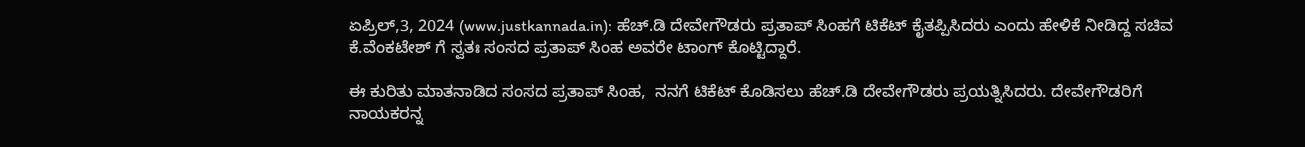ಏಪ್ರಿಲ್,3, 2024 (www.justkannada.in): ಹೆಚ್.ಡಿ ದೇವೇಗೌಡರು ಪ್ರತಾಪ್ ಸಿಂಹಗೆ ಟಿಕೆಟ್ ಕೈತಪ್ಪಿಸಿದರು ಎಂದು ಹೇಳಿಕೆ ನೀಡಿದ್ದ ಸಚಿವ ಕೆ.ವೆಂಕಟೇಶ್ ಗೆ ಸ್ವತಃ ಸಂಸದ ಪ್ರತಾಪ್ ಸಿಂಹ ಅವರೇ ಟಾಂಗ್ ಕೊಟ್ಟಿದ್ದಾರೆ.

ಈ ಕುರಿತು ಮಾತನಾಡಿದ ಸಂಸದ ಪ್ರತಾಪ್ ಸಿಂಹ,  ನನಗೆ ಟಿಕೆಟ್ ಕೊಡಿಸಲು ಹೆಚ್.ಡಿ ದೇವೇಗೌಡರು ಪ್ರಯತ್ನಿಸಿದರು. ದೇವೇಗೌಡರಿಗೆ ನಾಯಕರನ್ನ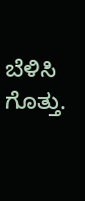ಬೆಳಿಸಿ ಗೊತ್ತು.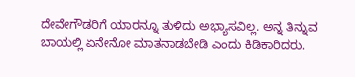ದೇವೇಗೌಡರಿಗೆ ಯಾರನ್ನೂ ತುಳಿದು ಅಭ್ಯಾಸವಿಲ್ಲ. ಅನ್ನ ತಿನ್ನುವ ಬಾಯಲ್ಲಿ ಏನೇನೋ ಮಾತನಾಡಬೇಡಿ ಎಂದು ಕಿಡಿಕಾರಿದರು.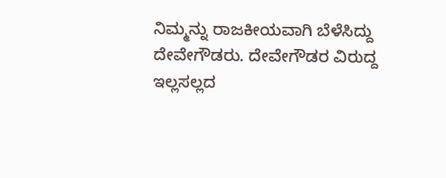ನಿಮ್ಮನ್ನು ರಾಜಕೀಯವಾಗಿ ಬೆಳೆಸಿದ್ದು ದೇವೇಗೌಡರು. ದೇವೇಗೌಡರ ವಿರುದ್ದ ಇಲ್ಲಸಲ್ಲದ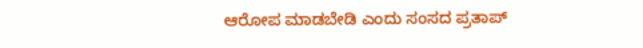ಆರೋಪ ಮಾಡಬೇಡಿ ಎಂದು ಸಂಸದ ಪ್ರತಾಪ್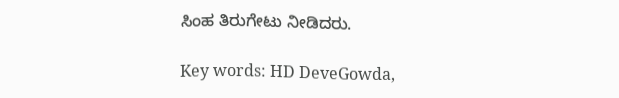ಸಿಂಹ ತಿರುಗೇಟು ನೀಡಿದರು.

Key words: HD DeveGowda,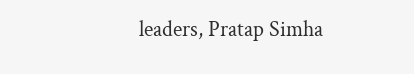leaders, Pratap Simha